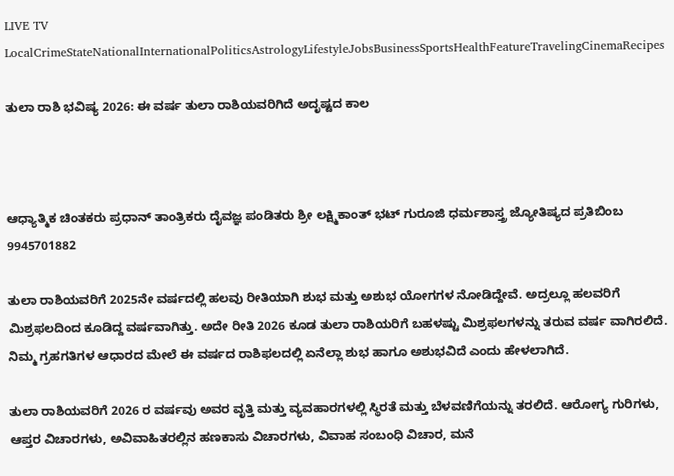LIVE TV LocalCrimeStateNationalInternationalPoliticsAstrologyLifestyleJobsBusinessSportsHealthFeatureTravelingCinemaRecipes

ತುಲಾ ರಾಶಿ ಭವಿಷ್ಯ 2026: ಈ ವರ್ಷ ತುಲಾ ರಾಶಿಯವರಿಗಿದೆ ಅದೃಷ್ಟದ ಕಾಲ



ಆಧ್ಯಾತ್ಮಿಕ ಚಿಂತಕರು ಪ್ರಧಾನ್ ತಾಂತ್ರಿಕರು ದೈವಜ್ಞ ಪಂಡಿತರು ಶ್ರೀ ಲಕ್ಷ್ಮಿಕಾಂತ್ ಭಟ್ ಗುರೂಜಿ ಧರ್ಮಶಾಸ್ತ್ರ ಜ್ಯೋತಿಷ್ಯದ ಪ್ರತಿಬಿಂಬ 9945701882

ತುಲಾ ರಾಶಿಯವರಿಗೆ 2025ನೇ ವರ್ಷದಲ್ಲಿ ಹಲವು ರೀತಿಯಾಗಿ ಶುಭ ಮತ್ತು ಅಶುಭ ಯೋಗಗಳ ನೋಡಿದ್ದೇವೆ. ಅದ್ರಲ್ಲೂ ಹಲವರಿಗೆ ಮಿಶ್ರಫಲದಿಂದ ಕೂಡಿದ್ದ ವರ್ಷವಾಗಿತ್ತು. ಅದೇ ರೀತಿ 2026 ಕೂಡ ತುಲಾ ರಾಶಿಯರಿಗೆ ಬಹಳಷ್ಟು ಮಿಶ್ರಫಲಗಳನ್ನು ತರುವ ವರ್ಷ ವಾಗಿರಲಿದೆ. ನಿಮ್ಮ ಗ್ರಹಗತಿಗಳ ಆಧಾರದ ಮೇಲೆ ಈ ವರ್ಷದ ರಾಶಿಫಲದಲ್ಲಿ ಏನೆಲ್ಲಾ ಶುಭ ಹಾಗೂ ಅಶುಭವಿದೆ ಎಂದು ಹೇಳಲಾಗಿದೆ.

ತುಲಾ ರಾಶಿಯವರಿಗೆ 2026 ರ ವರ್ಷವು ಅವರ ವೃತ್ತಿ ಮತ್ತು ವ್ಯವಹಾರಗಳಲ್ಲಿ ಸ್ಥಿರತೆ ಮತ್ತು ಬೆಳವಣಿಗೆಯನ್ನು ತರಲಿದೆ. ಆರೋಗ್ಯ ಗುರಿಗಳು, ಆಪ್ತರ ವಿಚಾರಗಳು, ಅವಿವಾಹಿತರಲ್ಲಿನ ಹಣಕಾಸು ವಿಚಾರಗಳು, ವಿವಾಹ ಸಂಬಂಧಿ ವಿಚಾರ, ಮನೆ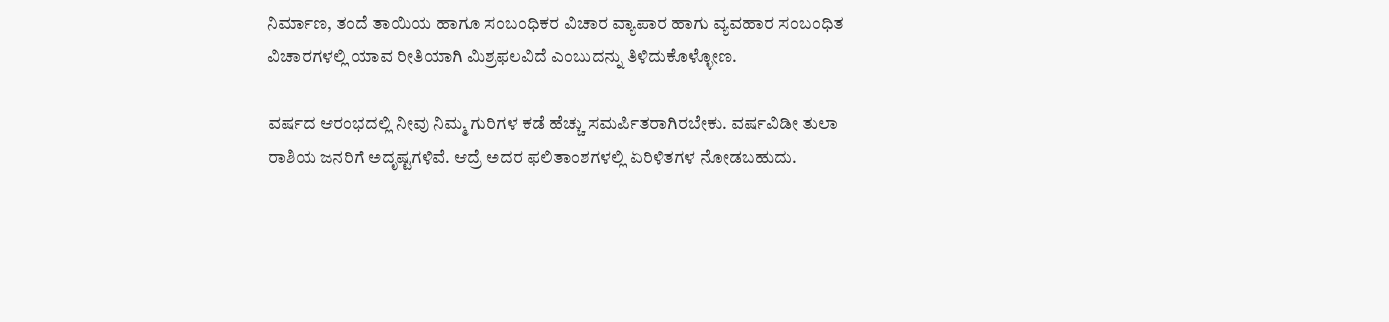ನಿರ್ಮಾಣ, ತಂದೆ ತಾಯಿಯ ಹಾಗೂ ಸಂಬಂಧಿಕರ ವಿಚಾರ ವ್ಯಾಪಾರ ಹಾಗು ವ್ಯವಹಾರ ಸಂಬಂಧಿತ ವಿಚಾರಗಳಲ್ಲಿ ಯಾವ ರೀತಿಯಾಗಿ ಮಿಶ್ರಫಲವಿದೆ ಎಂಬುದನ್ನು ತಿಳಿದುಕೊಳ್ಳೋಣ.

ವರ್ಷದ ಆರಂಭದಲ್ಲಿ ನೀವು ನಿಮ್ಮ ಗುರಿಗಳ ಕಡೆ ಹೆಚ್ಚು ಸಮರ್ಪಿತರಾಗಿರಬೇಕು. ವರ್ಷವಿಡೀ ತುಲಾ ರಾಶಿಯ ಜನರಿಗೆ ಅದೃಷ್ಟಗಳಿವೆ. ಆದ್ರೆ ಅದರ ಫಲಿತಾಂಶಗಳಲ್ಲಿ ಏರಿಳಿತಗಳ ನೋಡಬಹುದು.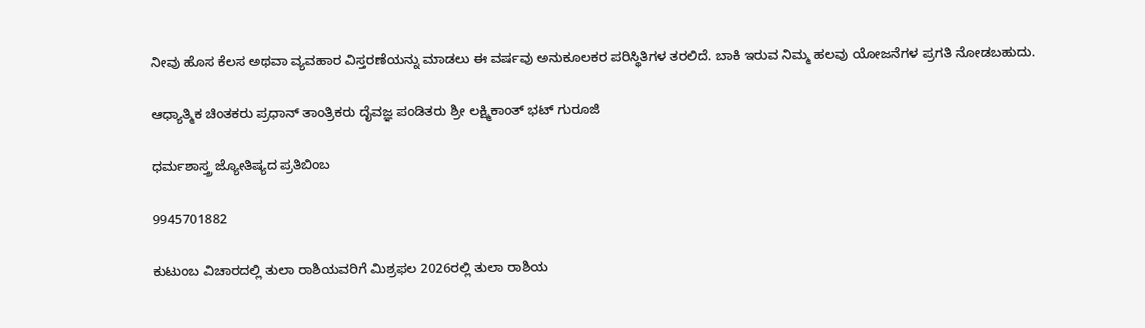ನೀವು ಹೊಸ ಕೆಲಸ ಅಥವಾ ವ್ಯವಹಾರ ವಿಸ್ತರಣೆಯನ್ನು ಮಾಡಲು ಈ ವರ್ಷವು ಅನುಕೂಲಕರ ಪರಿಸ್ಥಿತಿಗಳ ತರಲಿದೆ. ಬಾಕಿ ಇರುವ ನಿಮ್ಮ ಹಲವು ಯೋಜನೆಗಳ ಪ್ರಗತಿ ನೋಡಬಹುದು.

ಆಧ್ಯಾತ್ಮಿಕ ಚಿಂತಕರು ಪ್ರಧಾನ್ ತಾಂತ್ರಿಕರು ದೈವಜ್ಞ ಪಂಡಿತರು ಶ್ರೀ ಲಕ್ಷ್ಮಿಕಾಂತ್ ಭಟ್ ಗುರೂಜಿ

ಧರ್ಮಶಾಸ್ತ್ರ ಜ್ಯೋತಿಷ್ಯದ ಪ್ರತಿಬಿಂಬ

9945701882

ಕುಟುಂಬ ವಿಚಾರದಲ್ಲಿ ತುಲಾ ರಾಶಿಯವರಿಗೆ ಮಿಶ್ರಫಲ 2026ರಲ್ಲಿ ತುಲಾ ರಾಶಿಯ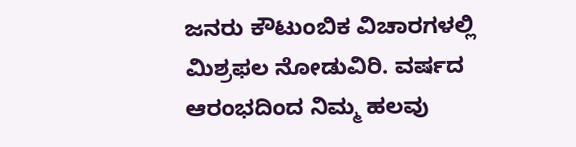ಜನರು ಕೌಟುಂಬಿಕ ವಿಚಾರಗಳಲ್ಲಿ ಮಿಶ್ರಫಲ ನೋಡುವಿರಿ. ವರ್ಷದ ಆರಂಭದಿಂದ ನಿಮ್ಮ ಹಲವು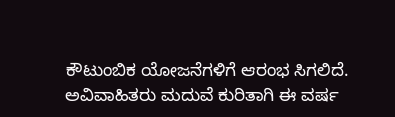ಕೌಟುಂಬಿಕ ಯೋಜನೆಗಳಿಗೆ ಆರಂಭ ಸಿಗಲಿದೆ. ಅವಿವಾಹಿತರು ಮದುವೆ ಕುರಿತಾಗಿ ಈ ವರ್ಷ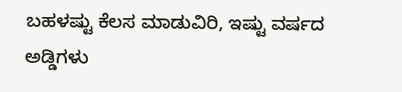ಬಹಳಷ್ಟು ಕೆಲಸ ಮಾಡುವಿರಿ, ಇಷ್ಟು ವರ್ಷದ ಅಡ್ಡಿಗಳು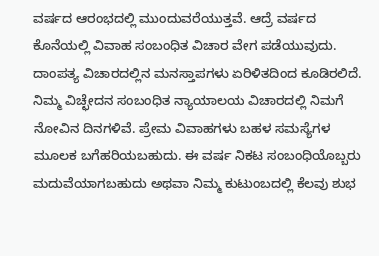ವರ್ಷದ ಆರಂಭದಲ್ಲಿ ಮುಂದುವರೆಯುತ್ತವೆ. ಆದ್ರೆ ವರ್ಷದ ಕೊನೆಯಲ್ಲಿ ವಿವಾಹ ಸಂಬಂಧಿತ ವಿಚಾರ ವೇಗ ಪಡೆಯುವುದು. ದಾಂಪತ್ಯ ವಿಚಾರದಲ್ಲಿನ ಮನಸ್ತಾಪಗಳು ಏರಿಳಿತದಿಂದ ಕೂಡಿರಲಿದೆ. ನಿಮ್ಮ ವಿಚ್ಛೇದನ ಸಂಬಂಧಿತ ನ್ಯಾಯಾಲಯ ವಿಚಾರದಲ್ಲಿ ನಿಮಗೆ ನೋವಿನ ದಿನಗಳಿವೆ. ಪ್ರೇಮ ವಿವಾಹಗಳು ಬಹಳ ಸಮಸ್ಯೆಗಳ ಮೂಲಕ ಬಗೆಹರಿಯಬಹುದು. ಈ ವರ್ಷ ನಿಕಟ ಸಂಬಂಧಿಯೊಬ್ಬರು ಮದುವೆಯಾಗಬಹುದು ಅಥವಾ ನಿಮ್ಮ ಕುಟುಂಬದಲ್ಲಿ ಕೆಲವು ಶುಭ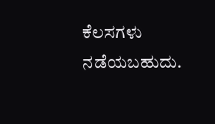ಕೆಲಸಗಳು ನಡೆಯಬಹುದು.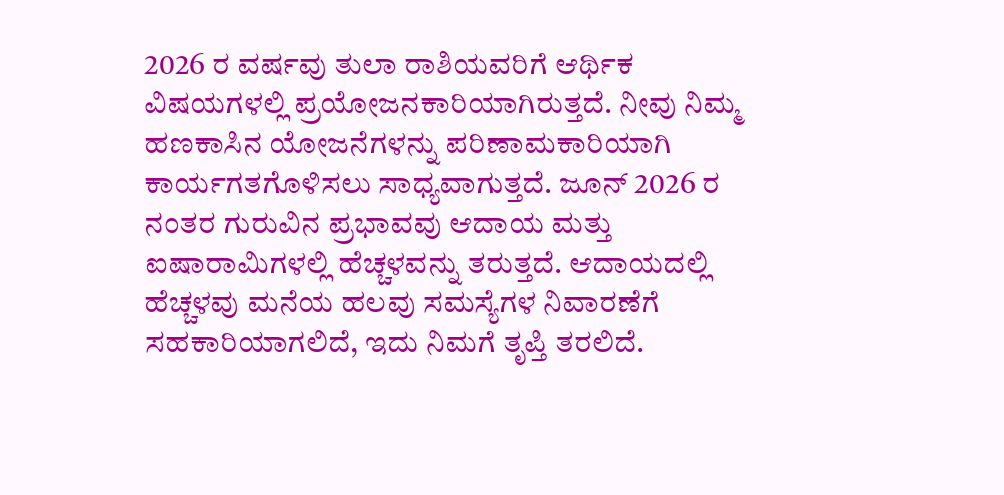2026 ರ ವರ್ಷವು ತುಲಾ ರಾಶಿಯವರಿಗೆ ಆರ್ಥಿಕ ವಿಷಯಗಳಲ್ಲಿ ಪ್ರಯೋಜನಕಾರಿಯಾಗಿರುತ್ತದೆ. ನೀವು ನಿಮ್ಮ ಹಣಕಾಸಿನ ಯೋಜನೆಗಳನ್ನು ಪರಿಣಾಮಕಾರಿಯಾಗಿ ಕಾರ್ಯಗತಗೊಳಿಸಲು ಸಾಧ್ಯವಾಗುತ್ತದೆ. ಜೂನ್ 2026 ರ ನಂತರ ಗುರುವಿನ ಪ್ರಭಾವವು ಆದಾಯ ಮತ್ತು ಐಷಾರಾಮಿಗಳಲ್ಲಿ ಹೆಚ್ಚಳವನ್ನು ತರುತ್ತದೆ. ಆದಾಯದಲ್ಲಿ ಹೆಚ್ಚಳವು ಮನೆಯ ಹಲವು ಸಮಸ್ಯೆಗಳ ನಿವಾರಣೆಗೆ ಸಹಕಾರಿಯಾಗಲಿದೆ, ಇದು ನಿಮಗೆ ತೃಪ್ತಿ ತರಲಿದೆ.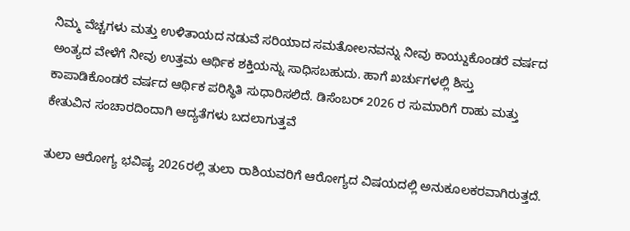ನಿಮ್ಮ ವೆಚ್ಚಗಳು ಮತ್ತು ಉಳಿತಾಯದ ನಡುವೆ ಸರಿಯಾದ ಸಮತೋಲನವನ್ನು ನೀವು ಕಾಯ್ದುಕೊಂಡರೆ ವರ್ಷದ ಅಂತ್ಯದ ವೇಳೆಗೆ ನೀವು ಉತ್ತಮ ಆರ್ಥಿಕ ಶಕ್ತಿಯನ್ನು ಸಾಧಿಸಬಹುದು. ಹಾಗೆ ಖರ್ಚುಗಳಲ್ಲಿ ಶಿಸ್ತು ಕಾಪಾಡಿಕೊಂಡರೆ ವರ್ಷದ ಆರ್ಥಿಕ ಪರಿಸ್ಥಿತಿ ಸುಧಾರಿಸಲಿದೆ. ಡಿಸೆಂಬರ್ 2026 ರ ಸುಮಾರಿಗೆ ರಾಹು ಮತ್ತು ಕೇತುವಿನ ಸಂಚಾರದಿಂದಾಗಿ ಆದ್ಯತೆಗಳು ಬದಲಾಗುತ್ತವೆ

ತುಲಾ ಆರೋಗ್ಯ ಭವಿಷ್ಯ 2026ರಲ್ಲಿ ತುಲಾ ರಾಶಿಯವರಿಗೆ ಆರೋಗ್ಯದ ವಿಷಯದಲ್ಲಿ ಅನುಕೂಲಕರವಾಗಿರುತ್ತದೆ.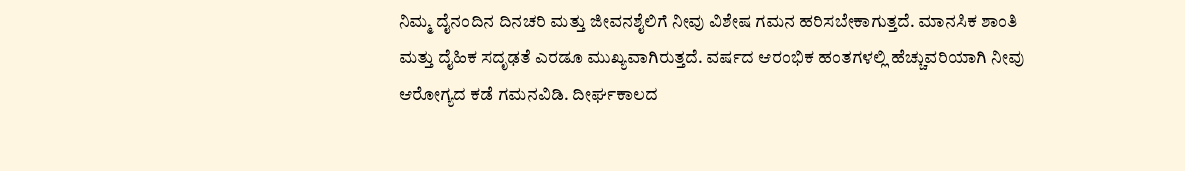ನಿಮ್ಮ ದೈನಂದಿನ ದಿನಚರಿ ಮತ್ತು ಜೀವನಶೈಲಿಗೆ ನೀವು ವಿಶೇಷ ಗಮನ ಹರಿಸಬೇಕಾಗುತ್ತದೆ. ಮಾನಸಿಕ ಶಾಂತಿ ಮತ್ತು ದೈಹಿಕ ಸದೃಢತೆ ಎರಡೂ ಮುಖ್ಯವಾಗಿರುತ್ತದೆ. ವರ್ಷದ ಆರಂಭಿಕ ಹಂತಗಳಲ್ಲಿ ಹೆಚ್ಚುವರಿಯಾಗಿ ನೀವು ಆರೋಗ್ಯದ ಕಡೆ ಗಮನವಿಡಿ. ದೀರ್ಘಕಾಲದ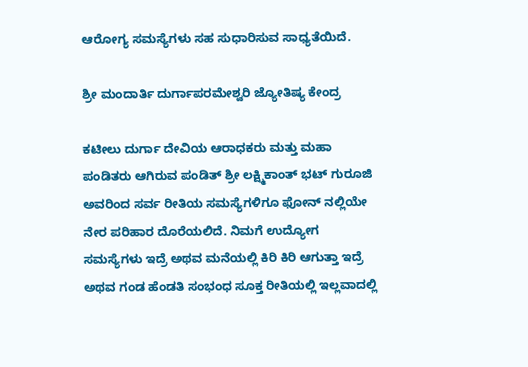ಆರೋಗ್ಯ ಸಮಸ್ಯೆಗಳು ಸಹ ಸುಧಾರಿಸುವ ಸಾಧ್ಯತೆಯಿದೆ.

ಶ್ರೀ ಮಂದಾರ್ತಿ ದುರ್ಗಾಪರಮೇಶ್ವರಿ ಜ್ಯೋತಿಷ್ಯ ಕೇಂದ್ರ

ಕಟೀಲು ದುರ್ಗಾ ದೇವಿಯ ಆರಾಧಕರು ಮತ್ತು ಮಹಾ ಪಂಡಿತರು ಆಗಿರುವ ಪಂಡಿತ್ ಶ್ರೀ ಲಕ್ಷ್ಮಿಕಾಂತ್ ಭಟ್ ಗುರೂಜಿ ಅವರಿಂದ ಸರ್ವ ರೀತಿಯ ಸಮಸ್ಯೆಗಳಿಗೂ ಫೋನ್ ನಲ್ಲಿಯೇ ನೇರ ಪರಿಹಾರ ದೊರೆಯಲಿದೆ. ನಿಮಗೆ ಉದ್ಯೋಗ ಸಮಸ್ಯೆಗಳು ಇದ್ರೆ ಅಥವ ಮನೆಯಲ್ಲಿ ಕಿರಿ ಕಿರಿ ಆಗುತ್ತಾ ಇದ್ರೆ ಅಥವ ಗಂಡ ಹೆಂಡತಿ ಸಂಭಂಧ ಸೂಕ್ತ ರೀತಿಯಲ್ಲಿ ಇಲ್ಲವಾದಲ್ಲಿ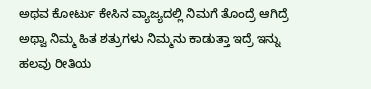ಅಥವ ಕೋರ್ಟು ಕೇಸಿನ ವ್ಯಾಜ್ಯದಲ್ಲಿ ನಿಮಗೆ ತೊಂದ್ರೆ ಆಗಿದ್ರೆ ಅಥ್ವಾ ನಿಮ್ಮ ಹಿತ ಶತ್ರುಗಳು ನಿಮ್ಮನು ಕಾಡುತ್ತಾ ಇದ್ರೆ ಇನ್ನು ಹಲವು ರೀತಿಯ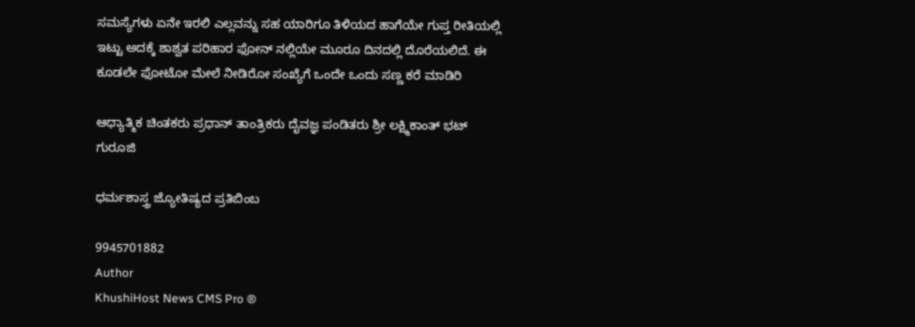ಸಮಸ್ಯೆಗಳು ಏನೇ ಇರಲಿ ಎಲ್ಲವನ್ನು ಸಹ ಯಾರಿಗೂ ತಿಳಿಯದ ಹಾಗೆಯೇ ಗುಪ್ತ ರೀತಿಯಲ್ಲಿ ಇಟ್ಟು ಅದಕ್ಕೆ ಶಾಶ್ವತ ಪರಿಹಾರ ಫೋನ್ ನಲ್ಲಿಯೇ ಮೂರೂ ದಿನದಲ್ಲಿ ದೊರೆಯಲಿದೆ. ಈ ಕೂಡಲೇ ಫೋಟೋ ಮೇಲೆ ನೀಡಿರೋ ಸಂಖ್ಯೆಗೆ ಒಂದೇ ಒಂದು ಸಣ್ಣ ಕರೆ ಮಾಡಿರಿ

ಆಧ್ಯಾತ್ಮಿಕ ಚಿಂತಕರು ಪ್ರಧಾನ್ ತಾಂತ್ರಿಕರು ದೈವಜ್ಞ ಪಂಡಿತರು ಶ್ರೀ ಲಕ್ಷ್ಮಿಕಾಂತ್ ಭಟ್ ಗುರೂಜಿ

ಧರ್ಮಶಾಸ್ತ್ರ ಜ್ಯೋತಿಷ್ಯದ ಪ್ರತಿಬಿಂಬ

9945701882
Author
KhushiHost News CMS Pro ®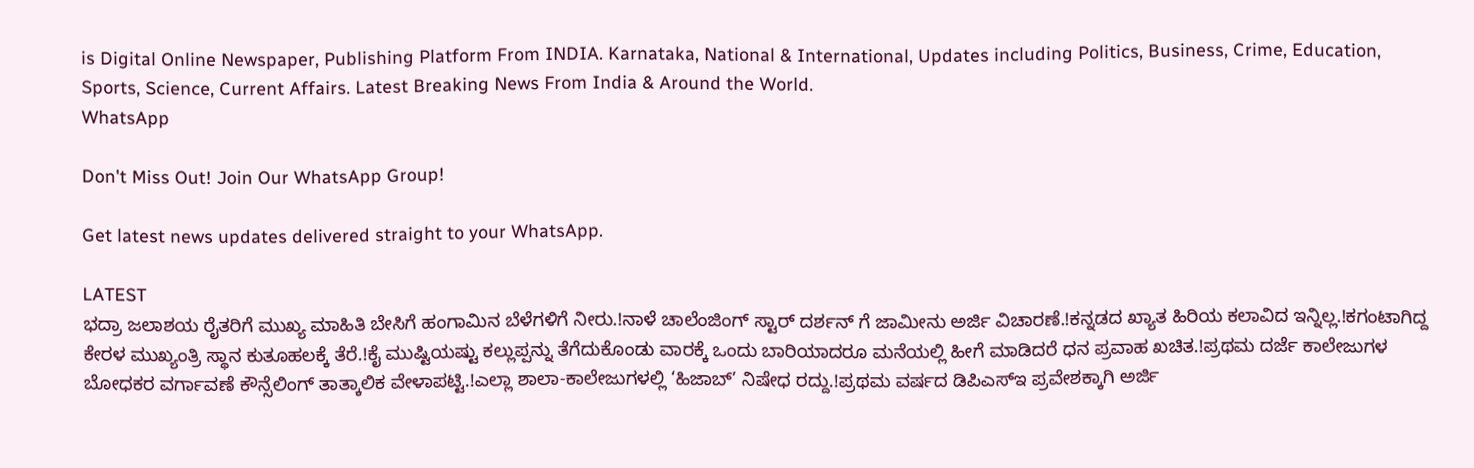is Digital Online Newspaper, Publishing Platform From INDIA. Karnataka, National & International, Updates including Politics, Business, Crime, Education, Sports, Science, Current Affairs. Latest Breaking News From India & Around the World.
WhatsApp

Don't Miss Out! Join Our WhatsApp Group!

Get latest news updates delivered straight to your WhatsApp.

LATEST
ಭದ್ರಾ ಜಲಾಶಯ ರೈತರಿಗೆ ಮುಖ್ಯ ಮಾಹಿತಿ ಬೇಸಿಗೆ ಹಂಗಾಮಿನ ಬೆಳೆಗಳಿಗೆ ನೀರು.!ನಾಳೆ ಚಾಲೆಂಜಿಂಗ್ ಸ್ಟಾರ್ ದರ್ಶನ್ ಗೆ ಜಾಮೀನು ಅರ್ಜಿ ವಿಚಾರಣೆ.!ಕನ್ನಡದ ಖ್ಯಾತ ಹಿರಿಯ ಕಲಾವಿದ ಇನ್ನಿಲ್ಲ.!ಕಗಂಟಾಗಿದ್ದ ಕೇರಳ ಮುಖ್ಯಂತ್ರಿ ಸ್ಥಾನ ಕುತೂಹಲಕ್ಕೆ ತೆರೆ.!ಕೈ ಮುಷ್ಟಿಯಷ್ಟು ಕಲ್ಲುಪ್ಪನ್ನು ತೆಗೆದುಕೊಂಡು ವಾರಕ್ಕೆ ಒಂದು ಬಾರಿಯಾದರೂ ಮನೆಯಲ್ಲಿ ಹೀಗೆ ಮಾಡಿದರೆ ಧನ ಪ್ರವಾಹ ಖಚಿತ.!ಪ್ರಥಮ ದರ್ಜೆ ಕಾಲೇಜುಗಳ ಬೋಧಕರ ವರ್ಗಾವಣೆ ಕೌನ್ಸೆಲಿಂಗ್ ತಾತ್ಕಾಲಿಕ ವೇಳಾಪಟ್ಟಿ.!ಎಲ್ಲಾ ಶಾಲಾ-ಕಾಲೇಜುಗಳಲ್ಲಿ ‘ಹಿಜಾಬ್’ ನಿಷೇಧ ರದ್ದು.!ಪ್ರಥಮ ವರ್ಷದ ಡಿಪಿಎಸ್‍ಇ ಪ್ರವೇಶಕ್ಕಾಗಿ ಅರ್ಜಿ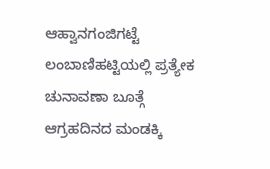ಆಹ್ವಾನಗಂಜಿಗಟ್ಟೆ ಲಂಬಾಣಿಹಟ್ಟಿಯಲ್ಲಿ ಪ್ರತ್ಯೇಕ ಚುನಾವಣಾ ಬೂತ್ಗೆ ಆಗ್ರಹದಿನದ ಮಂಡಕ್ಕಿ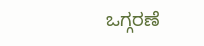ಒಗ್ಗರಣೆ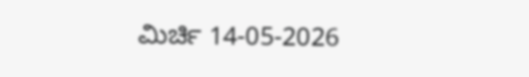ಮಿರ್ಚಿ 14-05-2026